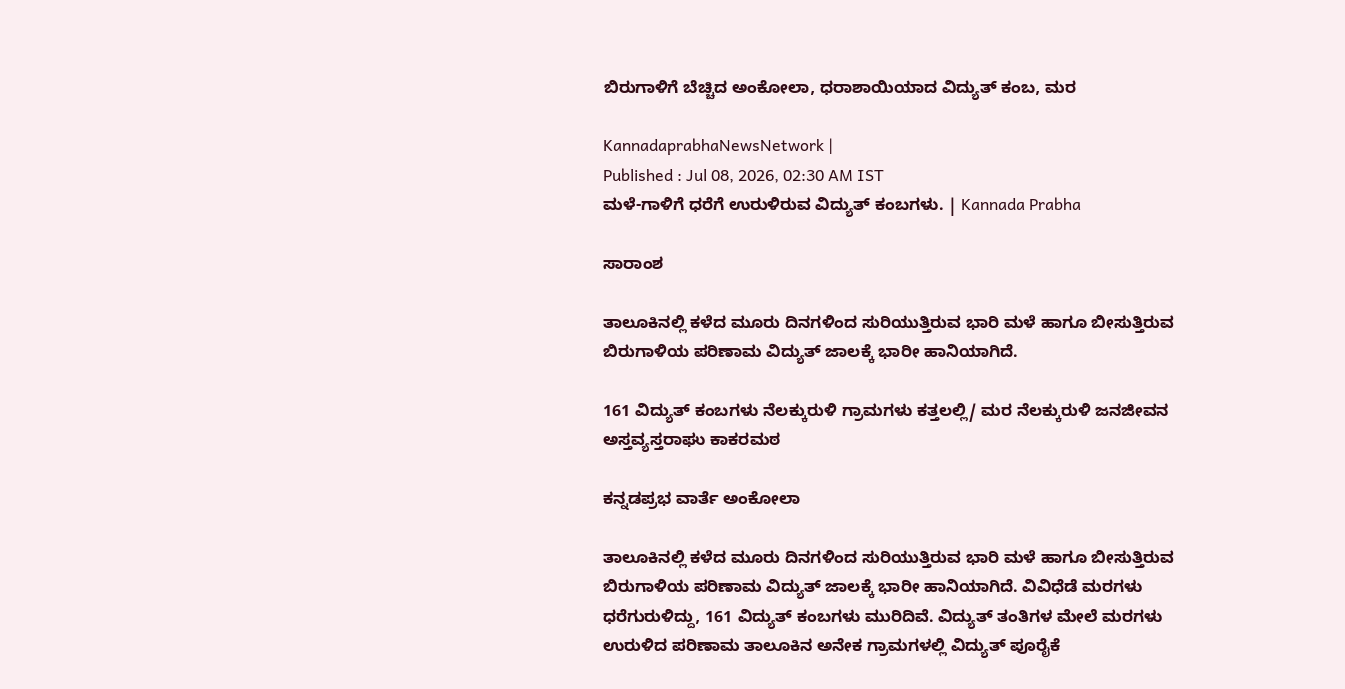ಬಿರುಗಾಳಿಗೆ ಬೆಚ್ಚಿದ ಅಂಕೋಲಾ, ಧರಾಶಾಯಿಯಾದ ವಿದ್ಯುತ್‌ ಕಂಬ, ಮರ

KannadaprabhaNewsNetwork |
Published : Jul 08, 2026, 02:30 AM IST
ಮಳೆ-ಗಾಳಿಗೆ ಧರೆಗೆ ಉರುಳಿರುವ ವಿದ್ಯುತ್ ಕಂಬಗಳು. | Kannada Prabha

ಸಾರಾಂಶ

ತಾಲೂಕಿನಲ್ಲಿ ಕಳೆದ ಮೂರು ದಿನಗಳಿಂದ ಸುರಿಯುತ್ತಿರುವ ಭಾರಿ ಮಳೆ ಹಾಗೂ ಬೀಸುತ್ತಿರುವ ಬಿರುಗಾಳಿಯ ಪರಿಣಾಮ ವಿದ್ಯುತ್ ಜಾಲಕ್ಕೆ ಭಾರೀ ಹಾನಿಯಾಗಿದೆ.

161 ವಿದ್ಯುತ್ ಕಂಬಗಳು ನೆಲಕ್ಕುರುಳಿ ಗ್ರಾಮಗಳು ಕತ್ತಲಲ್ಲಿ/ ಮರ ನೆಲಕ್ಕುರುಳಿ ಜನಜೀವನ ಅಸ್ತವ್ಯಸ್ತರಾಘು ಕಾಕರಮಠ

ಕನ್ನಡಪ್ರಭ ವಾರ್ತೆ ಅಂಕೋಲಾ

ತಾಲೂಕಿನಲ್ಲಿ ಕಳೆದ ಮೂರು ದಿನಗಳಿಂದ ಸುರಿಯುತ್ತಿರುವ ಭಾರಿ ಮಳೆ ಹಾಗೂ ಬೀಸುತ್ತಿರುವ ಬಿರುಗಾಳಿಯ ಪರಿಣಾಮ ವಿದ್ಯುತ್ ಜಾಲಕ್ಕೆ ಭಾರೀ ಹಾನಿಯಾಗಿದೆ. ವಿವಿಧೆಡೆ ಮರಗಳು ಧರೆಗುರುಳಿದ್ದು, 161 ವಿದ್ಯುತ್ ಕಂಬಗಳು ಮುರಿದಿವೆ. ವಿದ್ಯುತ್ ತಂತಿಗಳ ಮೇಲೆ ಮರಗಳು ಉರುಳಿದ ಪರಿಣಾಮ ತಾಲೂಕಿನ ಅನೇಕ ಗ್ರಾಮಗಳಲ್ಲಿ ವಿದ್ಯುತ್ ಪೂರೈಕೆ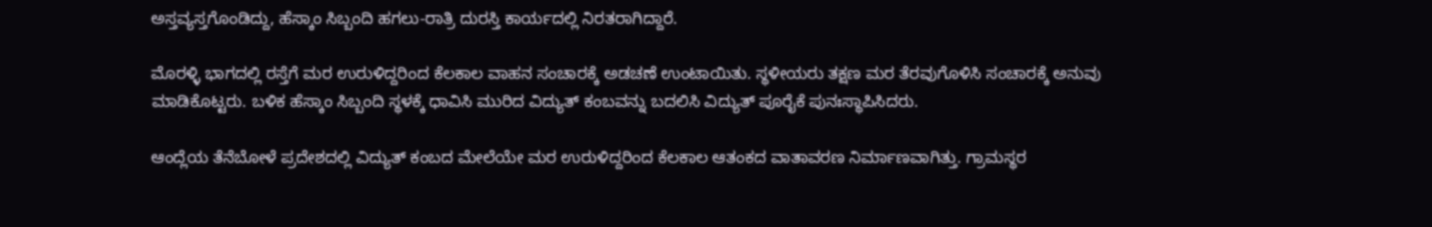ಅಸ್ತವ್ಯಸ್ತಗೊಂಡಿದ್ದು, ಹೆಸ್ಕಾಂ ಸಿಬ್ಬಂದಿ ಹಗಲು-ರಾತ್ರಿ ದುರಸ್ತಿ ಕಾರ್ಯದಲ್ಲಿ ನಿರತರಾಗಿದ್ದಾರೆ.

ಮೊರಳ್ಳಿ ಭಾಗದಲ್ಲಿ ರಸ್ತೆಗೆ ಮರ ಉರುಳಿದ್ದರಿಂದ ಕೆಲಕಾಲ ವಾಹನ ಸಂಚಾರಕ್ಕೆ ಅಡಚಣೆ ಉಂಟಾಯಿತು. ಸ್ಥಳೀಯರು ತಕ್ಷಣ ಮರ ತೆರವುಗೊಳಿಸಿ ಸಂಚಾರಕ್ಕೆ ಅನುವು ಮಾಡಿಕೊಟ್ಟರು. ಬಳಿಕ ಹೆಸ್ಕಾಂ ಸಿಬ್ಬಂದಿ ಸ್ಥಳಕ್ಕೆ ಧಾವಿಸಿ ಮುರಿದ ವಿದ್ಯುತ್ ಕಂಬವನ್ನು ಬದಲಿಸಿ ವಿದ್ಯುತ್ ಪೂರೈಕೆ ಪುನಃಸ್ಥಾಪಿಸಿದರು.

ಆಂದ್ಲೆಯ ತೆನೆಬೋಳೆ ಪ್ರದೇಶದಲ್ಲಿ ವಿದ್ಯುತ್ ಕಂಬದ ಮೇಲೆಯೇ ಮರ ಉರುಳಿದ್ದರಿಂದ ಕೆಲಕಾಲ ಆತಂಕದ ವಾತಾವರಣ ನಿರ್ಮಾಣವಾಗಿತ್ತು. ಗ್ರಾಮಸ್ಥರ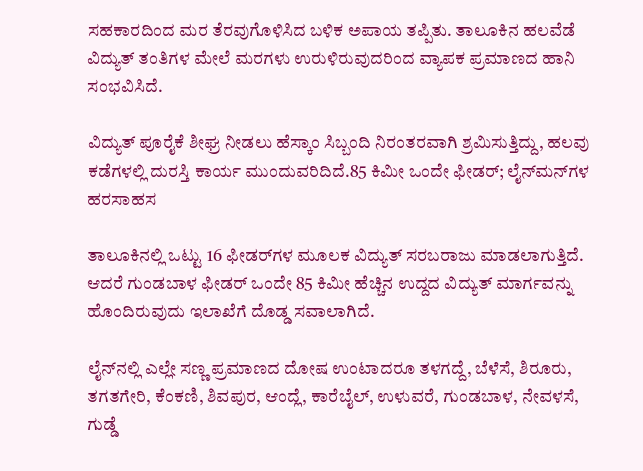ಸಹಕಾರದಿಂದ ಮರ ತೆರವುಗೊಳಿಸಿದ ಬಳಿಕ ಅಪಾಯ ತಪ್ಪಿತು. ತಾಲೂಕಿನ ಹಲವೆಡೆ ವಿದ್ಯುತ್ ತಂತಿಗಳ ಮೇಲೆ ಮರಗಳು ಉರುಳಿರುವುದರಿಂದ ವ್ಯಾಪಕ ಪ್ರಮಾಣದ ಹಾನಿ ಸಂಭವಿಸಿದೆ.

ವಿದ್ಯುತ್ ಪೂರೈಕೆ ಶೀಘ್ರ ನೀಡಲು ಹೆಸ್ಕಾಂ ಸಿಬ್ಬಂದಿ ನಿರಂತರವಾಗಿ ಶ್ರಮಿಸುತ್ತಿದ್ದು, ಹಲವು ಕಡೆಗಳಲ್ಲಿ ದುರಸ್ತಿ ಕಾರ್ಯ ಮುಂದುವರಿದಿದೆ.85 ಕಿಮೀ ಒಂದೇ ಫೀಡರ್; ಲೈನ್‌ಮನ್‌ಗಳ ಹರಸಾಹಸ

ತಾಲೂಕಿನಲ್ಲಿ ಒಟ್ಟು 16 ಫೀಡರ್‌ಗಳ ಮೂಲಕ ವಿದ್ಯುತ್ ಸರಬರಾಜು ಮಾಡಲಾಗುತ್ತಿದೆ. ಆದರೆ ಗುಂಡಬಾಳ ಫೀಡರ್ ಒಂದೇ 85 ಕಿಮೀ ಹೆಚ್ಚಿನ ಉದ್ದದ ವಿದ್ಯುತ್ ಮಾರ್ಗವನ್ನು ಹೊಂದಿರುವುದು ಇಲಾಖೆಗೆ ದೊಡ್ಡ ಸವಾಲಾಗಿದೆ.

ಲೈನ್‌ನಲ್ಲಿ ಎಲ್ಲೇ ಸಣ್ಣ ಪ್ರಮಾಣದ ದೋಷ ಉಂಟಾದರೂ ತಳಗದ್ದೆ, ಬೆಳೆಸೆ, ಶಿರೂರು, ತಗತಗೇರಿ, ಕೆಂಕಣಿ, ಶಿವಪುರ, ಆಂದ್ಲೆ, ಕಾರೆಬೈಲ್, ಉಳುವರೆ, ಗುಂಡಬಾಳ, ನೇವಳಸೆ, ಗುಡ್ಡೆ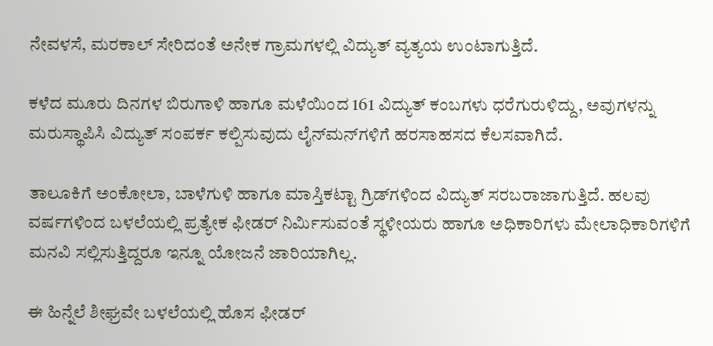ನೇವಳಸೆ, ಮರಕಾಲ್ ಸೇರಿದಂತೆ ಅನೇಕ ಗ್ರಾಮಗಳಲ್ಲಿ ವಿದ್ಯುತ್ ವ್ಯತ್ಯಯ ಉಂಟಾಗುತ್ತಿದೆ.

ಕಳೆದ ಮೂರು ದಿನಗಳ ಬಿರುಗಾಳಿ ಹಾಗೂ ಮಳೆಯಿಂದ 161 ವಿದ್ಯುತ್ ಕಂಬಗಳು ಧರೆಗುರುಳಿದ್ದು, ಅವುಗಳನ್ನು ಮರುಸ್ಥಾಪಿಸಿ ವಿದ್ಯುತ್ ಸಂಪರ್ಕ ಕಲ್ಪಿಸುವುದು ಲೈನ್‌ಮನ್‌ಗಳಿಗೆ ಹರಸಾಹಸದ ಕೆಲಸವಾಗಿದೆ.

ತಾಲೂಕಿಗೆ ಅಂಕೋಲಾ, ಬಾಳೆಗುಳಿ ಹಾಗೂ ಮಾಸ್ತಿಕಟ್ಟಾ ಗ್ರಿಡ್‌ಗಳಿಂದ ವಿದ್ಯುತ್ ಸರಬರಾಜಾಗುತ್ತಿದೆ. ಹಲವು ವರ್ಷಗಳಿಂದ ಬಳಲೆಯಲ್ಲಿ ಪ್ರತ್ಯೇಕ ಫೀಡರ್ ನಿರ್ಮಿಸುವಂತೆ ಸ್ಥಳೀಯರು ಹಾಗೂ ಅಧಿಕಾರಿಗಳು ಮೇಲಾಧಿಕಾರಿಗಳಿಗೆ ಮನವಿ ಸಲ್ಲಿಸುತ್ತಿದ್ದರೂ ಇನ್ನೂ ಯೋಜನೆ ಜಾರಿಯಾಗಿಲ್ಲ.

ಈ ಹಿನ್ನೆಲೆ ಶೀಘ್ರವೇ ಬಳಲೆಯಲ್ಲಿ ಹೊಸ ಫೀಡರ್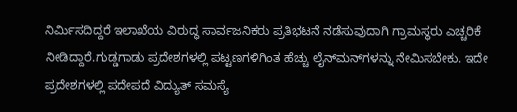ನಿರ್ಮಿಸದಿದ್ದರೆ ಇಲಾಖೆಯ ವಿರುದ್ಧ ಸಾರ್ವಜನಿಕರು ಪ್ರತಿಭಟನೆ ನಡೆಸುವುದಾಗಿ ಗ್ರಾಮಸ್ಥರು ಎಚ್ಚರಿಕೆ ನೀಡಿದ್ದಾರೆ.ಗುಡ್ಡಗಾಡು ಪ್ರದೇಶಗಳಲ್ಲಿ ಪಟ್ಟಣಗಳಿಗಿಂತ ಹೆಚ್ಚು ಲೈನ್‌ಮನ್‌ಗಳನ್ನು ನೇಮಿಸಬೇಕು. ಇದೇ ಪ್ರದೇಶಗಳಲ್ಲಿ ಪದೇಪದೆ ವಿದ್ಯುತ್ ಸಮಸ್ಯೆ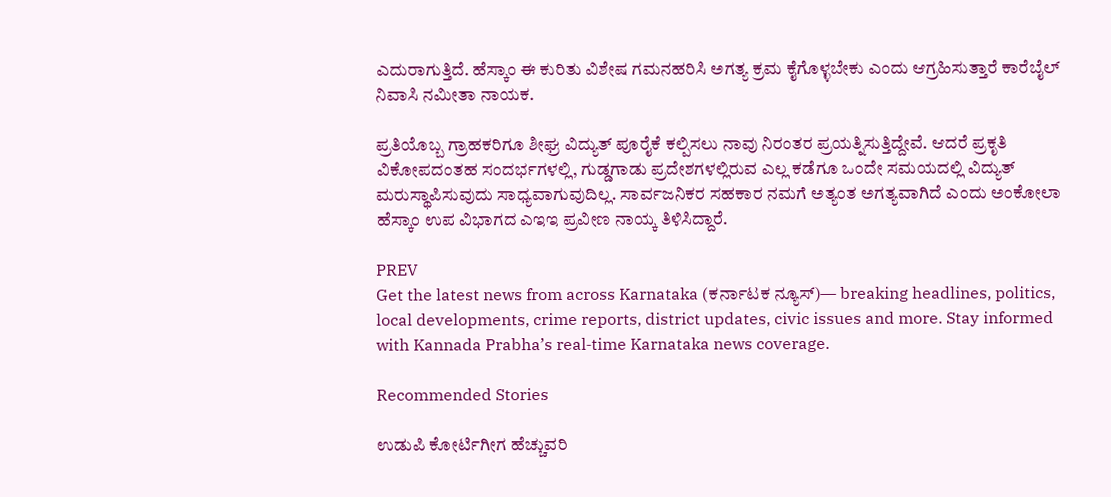ಎದುರಾಗುತ್ತಿದೆ. ಹೆಸ್ಕಾಂ ಈ ಕುರಿತು ವಿಶೇಷ ಗಮನಹರಿಸಿ ಅಗತ್ಯ ಕ್ರಮ ಕೈಗೊಳ್ಳಬೇಕು ಎಂದು ಆಗ್ರಹಿಸುತ್ತಾರೆ ಕಾರೆಬೈಲ್ ನಿವಾಸಿ ನಮೀತಾ ನಾಯಕ.

ಪ್ರತಿಯೊಬ್ಬ ಗ್ರಾಹಕರಿಗೂ ಶೀಘ್ರ ವಿದ್ಯುತ್ ಪೂರೈಕೆ ಕಲ್ಪಿಸಲು ನಾವು ನಿರಂತರ ಪ್ರಯತ್ನಿಸುತ್ತಿದ್ದೇವೆ. ಆದರೆ ಪ್ರಕೃತಿ ವಿಕೋಪದಂತಹ ಸಂದರ್ಭಗಳಲ್ಲಿ, ಗುಡ್ಡಗಾಡು ಪ್ರದೇಶಗಳಲ್ಲಿರುವ ಎಲ್ಲ ಕಡೆಗೂ ಒಂದೇ ಸಮಯದಲ್ಲಿ ವಿದ್ಯುತ್ ಮರುಸ್ಥಾಪಿಸುವುದು ಸಾಧ್ಯವಾಗುವುದಿಲ್ಲ. ಸಾರ್ವಜನಿಕರ ಸಹಕಾರ ನಮಗೆ ಅತ್ಯಂತ ಅಗತ್ಯವಾಗಿದೆ ಎಂದು ಅಂಕೋಲಾ ಹೆಸ್ಕಾಂ ಉಪ ವಿಭಾಗದ ಎಇಇ ಪ್ರವೀಣ ನಾಯ್ಕ ತಿಳಿಸಿದ್ದಾರೆ.

PREV
Get the latest news from across Karnataka (ಕರ್ನಾಟಕ ನ್ಯೂಸ್)— breaking headlines, politics, local developments, crime reports, district updates, civic issues and more. Stay informed with Kannada Prabha’s real‑time Karnataka news coverage.

Recommended Stories

ಉಡುಪಿ ಕೋರ್ಟಿಗೀಗ ಹೆಚ್ಚುವರಿ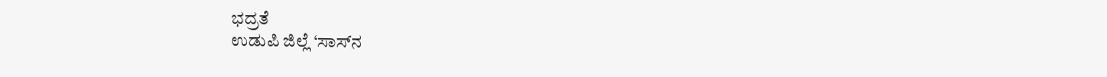ಭದ್ರತೆ
ಉಡುಪಿ ಜಿಲ್ಲೆ ‘ಸಾಸ್‌ನ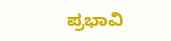ಪ್ರಭಾವಿ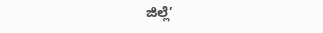ಜಿಲ್ಲೆ’